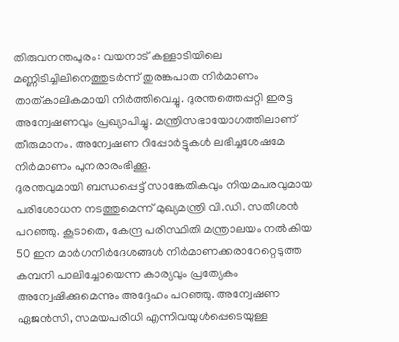തിരുവനന്തപുരം: വയനാട് കള്ളാടിയിലെ മണ്ണിടിച്ചിലിനെത്തുടർന്ന് തുരങ്കപാത നിർമാണം താത്കാലികമായി നിർത്തിവെച്ചു. ദുരന്തത്തെപ്പറ്റി ഇരട്ട അന്വേഷണവും പ്രഖ്യാപിച്ചു. മന്ത്രിസഭായോഗത്തിലാണ് തീരുമാനം. അന്വേഷണ റിപ്പോർട്ടുകൾ ലഭിച്ചശേഷമേ നിർമാണം പുനരാരംഭിക്കൂ.
ദുരന്തവുമായി ബന്ധപ്പെട്ട് സാങ്കേതികവും നിയമപരവുമായ പരിശോധന നടത്തുമെന്ന് മുഖ്യമന്ത്രി വി.ഡി. സതീശൻ പറഞ്ഞു. കൂടാതെ, കേന്ദ്ര പരിസ്ഥിതി മന്ത്രാലയം നൽകിയ 50 ഇന മാർഗനിർദേശങ്ങൾ നിർമാണക്കരാറേറ്റെടുത്ത കമ്പനി പാലിച്ചോയെന്ന കാര്യവും പ്രത്യേകം അന്വേഷിക്കുമെന്നും അദ്ദേഹം പറഞ്ഞു. അന്വേഷണ ഏജൻസി, സമയപരിധി എന്നിവയുൾപ്പെടെയുള്ള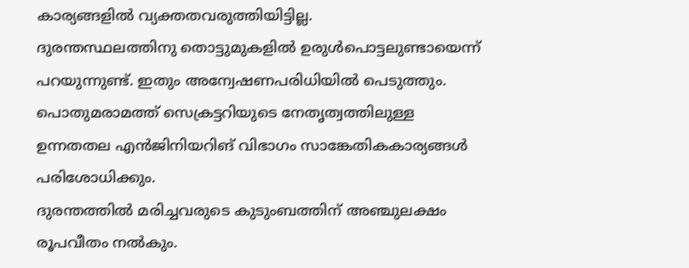കാര്യങ്ങളിൽ വ്യക്തതവരുത്തിയിട്ടില്ല.
ദുരന്തസ്ഥലത്തിനു തൊട്ടുമുകളിൽ ഉരുൾപൊട്ടലുണ്ടായെന്ന് പറയുന്നുണ്ട്. ഇതും അന്വേഷണപരിധിയിൽ പെടുത്തും. പൊതുമരാമത്ത് സെക്രട്ടറിയുടെ നേതൃത്വത്തിലുള്ള ഉന്നതതല എൻജിനിയറിങ് വിഭാഗം സാങ്കേതികകാര്യങ്ങൾ പരിശോധിക്കും.
ദുരന്തത്തിൽ മരിച്ചവരുടെ കുടുംബത്തിന് അഞ്ചുലക്ഷം രൂപവീതം നൽകും.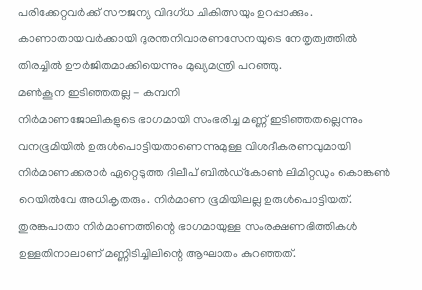പരിക്കേറ്റവർക്ക് സൗജന്യ വിദഗ്ധ ചികിത്സയും ഉറപ്പാക്കും. കാണാതായവർക്കായി ദുരന്തനിവാരണസേനയുടെ നേതൃത്വത്തിൽ തിരച്ചിൽ ഊർജിതമാക്കിയെന്നും മുഖ്യമന്ത്രി പറഞ്ഞു.
മൺകൂന ഇടിഞ്ഞതല്ല - കമ്പനി
നിർമാണജോലികളുടെ ഭാഗമായി സംഭരിച്ച മണ്ണ് ഇടിഞ്ഞതല്ലെന്നും വനഭൂമിയിൽ ഉരുൾപൊട്ടിയതാണെന്നുമുള്ള വിശദീകരണവുമായി നിർമാണക്കരാർ ഏറ്റെടുത്ത ദിലീപ് ബിൽഡ്കോൺ ലിമിറ്റഡും കൊങ്കൺ റെയിൽവേ അധികൃതരും. നിർമാണ ഭൂമിയിലല്ല ഉരുൾപൊട്ടിയത്. തുരങ്കപാതാ നിർമാണത്തിന്റെ ഭാഗമായുള്ള സംരക്ഷണഭിത്തികൾ ഉള്ളതിനാലാണ് മണ്ണിടിച്ചിലിന്റെ ആഘാതം കുറഞ്ഞത്.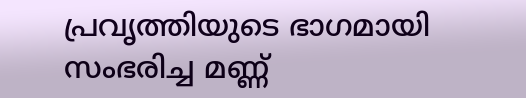പ്രവൃത്തിയുടെ ഭാഗമായി സംഭരിച്ച മണ്ണ്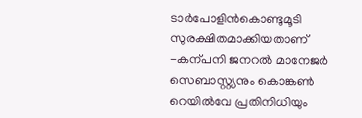ടാർപോളിൻകൊണ്ടുമൂടി സുരക്ഷിതമാക്കിയതാണ് -കന്പനി ജനറൽ മാനേജർ സെബാസ്റ്റ്യനും കൊങ്കൺ റെയിൽവേ പ്രതിനിധിയും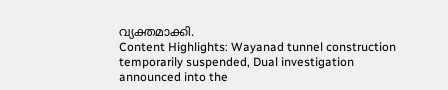വ്യക്തമാക്കി.
Content Highlights: Wayanad tunnel construction temporarily suspended, Dual investigation announced into the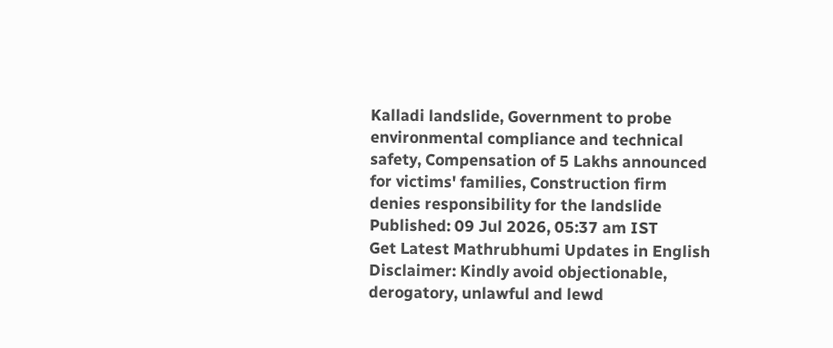Kalladi landslide, Government to probe environmental compliance and technical safety, Compensation of 5 Lakhs announced for victims' families, Construction firm denies responsibility for the landslide
Published: 09 Jul 2026, 05:37 am IST
Get Latest Mathrubhumi Updates in English
Disclaimer: Kindly avoid objectionable, derogatory, unlawful and lewd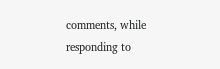comments, while responding to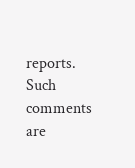reports. Such comments are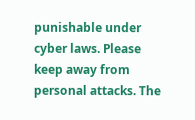punishable under cyber laws. Please keep away from personal attacks. The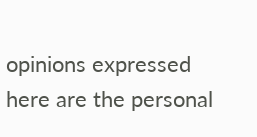opinions expressed here are the personal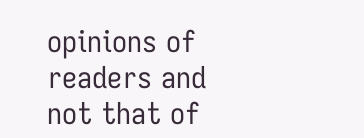opinions of readers and not that of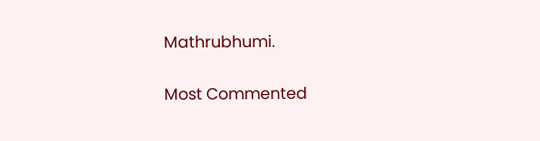Mathrubhumi.


Most Commented